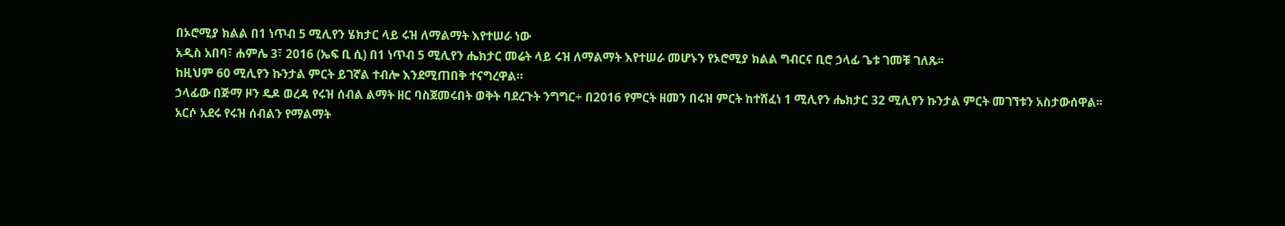በኦሮሚያ ክልል በ1 ነጥብ 5 ሚሊየን ሄክታር ላይ ሩዝ ለማልማት እየተሠራ ነው
አዲስ አበባ፣ ሐምሌ 3፣ 2016 (ኤፍ ቢ ሲ) በ1 ነጥብ 5 ሚሊየን ሔክታር መሬት ላይ ሩዝ ለማልማት እየተሠራ መሆኑን የኦሮሚያ ክልል ግብርና ቢሮ ኃላፊ ጌቱ ገመቹ ገለጹ፡፡
ከዚህም 60 ሚሊየን ኩንታል ምርት ይገኛል ተብሎ እንደሚጠበቅ ተናግረዋል።
ኃላፊው በጅማ ዞን ዴዶ ወረዳ የሩዝ ሰብል ልማት ዘር ባስጀመሩበት ወቅት ባደረጉት ንግግር÷ በ2016 የምርት ዘመን በሩዝ ምርት ከተሸፈነ 1 ሚሊየን ሔክታር 32 ሚሊየን ኩንታል ምርት መገኘቱን አስታውሰዋል፡፡
አርሶ አደሩ የሩዝ ሰብልን የማልማት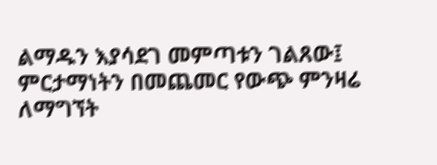ልማዱን እያሳደገ መምጣቱን ገልጸው፤ ምርታማነትን በመጨመር የውጭ ምንዛሬ ለማግኘት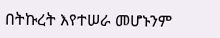በትኩረት እየተሠራ መሆኑንም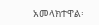አመላክተዋል፡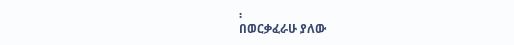፡
በወርቃፈራሁ ያለው